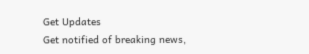Get Updates
Get notified of breaking news,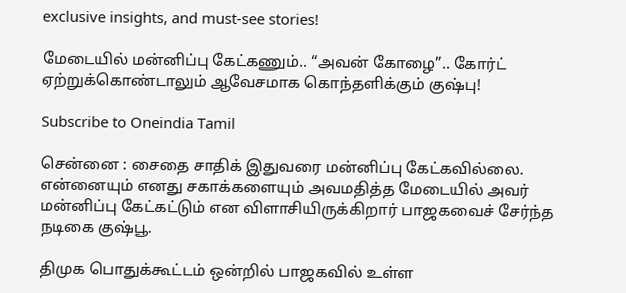exclusive insights, and must-see stories!

மேடையில் மன்னிப்பு கேட்கணும்.. “அவன் கோழை”.. கோர்ட் ஏற்றுக்கொண்டாலும் ஆவேசமாக கொந்தளிக்கும் குஷ்பு!

Subscribe to Oneindia Tamil

சென்னை : சைதை சாதிக் இதுவரை மன்னிப்பு கேட்கவில்லை. என்னையும் எனது சகாக்களையும் அவமதித்த மேடையில் அவர் மன்னிப்பு கேட்கட்டும் என விளாசியிருக்கிறார் பாஜகவைச் சேர்ந்த நடிகை குஷ்பூ.

திமுக பொதுக்கூட்டம் ஒன்றில் பாஜகவில் உள்ள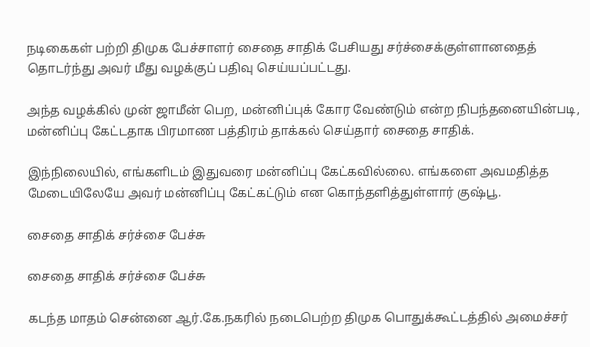நடிகைகள் பற்றி திமுக பேச்சாளர் சைதை சாதிக் பேசியது சர்ச்சைக்குள்ளானதைத் தொடர்ந்து அவர் மீது வழக்குப் பதிவு செய்யப்பட்டது.

அந்த வழக்கில் முன் ஜாமீன் பெற, மன்னிப்புக் கோர வேண்டும் என்ற நிபந்தனையின்படி, மன்னிப்பு கேட்டதாக பிரமாண பத்திரம் தாக்கல் செய்தார் சைதை சாதிக்.

இந்நிலையில், எங்களிடம் இதுவரை மன்னிப்பு கேட்கவில்லை. எங்களை அவமதித்த மேடையிலேயே அவர் மன்னிப்பு கேட்கட்டும் என கொந்தளித்துள்ளார் குஷ்பூ.

சைதை சாதிக் சர்ச்சை பேச்சு

சைதை சாதிக் சர்ச்சை பேச்சு

கடந்த மாதம் சென்னை ஆர்.கே.நகரில் நடைபெற்ற திமுக பொதுக்கூட்டத்தில் அமைச்சர்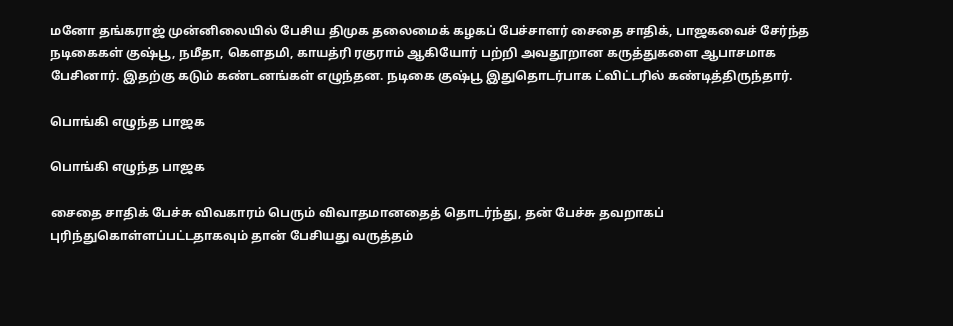மனோ தங்கராஜ் முன்னிலையில் பேசிய திமுக தலைமைக் கழகப் பேச்சாளர் சைதை சாதிக், பாஜகவைச் சேர்ந்த நடிகைகள் குஷ்பூ, நமீதா, கௌதமி, காயத்ரி ரகுராம் ஆகியோர் பற்றி அவதூறான கருத்துகளை ஆபாசமாக பேசினார். இதற்கு கடும் கண்டனங்கள் எழுந்தன. நடிகை குஷ்பூ இதுதொடர்பாக ட்விட்டரில் கண்டித்திருந்தார்.

பொங்கி எழுந்த பாஜக

பொங்கி எழுந்த பாஜக

சைதை சாதிக் பேச்சு விவகாரம் பெரும் விவாதமானதைத் தொடர்ந்து, தன் பேச்சு தவறாகப் புரிந்துகொள்ளப்பட்டதாகவும் தான் பேசியது வருத்தம்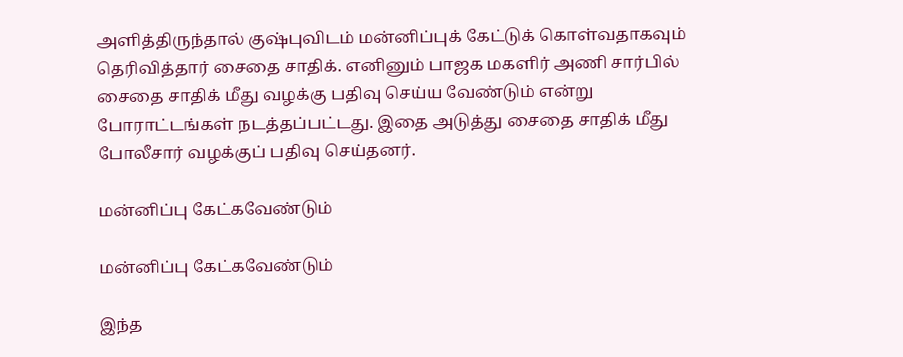அளித்திருந்தால் குஷ்புவிடம் மன்னிப்புக் கேட்டுக் கொள்வதாகவும் தெரிவித்தார் சைதை சாதிக். எனினும் பாஜக மகளிர் அணி சார்பில் சைதை சாதிக் மீது வழக்கு பதிவு செய்ய வேண்டும் என்று போராட்டங்கள் நடத்தப்பட்டது. இதை அடுத்து சைதை சாதிக் மீது போலீசார் வழக்குப் பதிவு செய்தனர்.

மன்னிப்பு கேட்கவேண்டும்

மன்னிப்பு கேட்கவேண்டும்

இந்த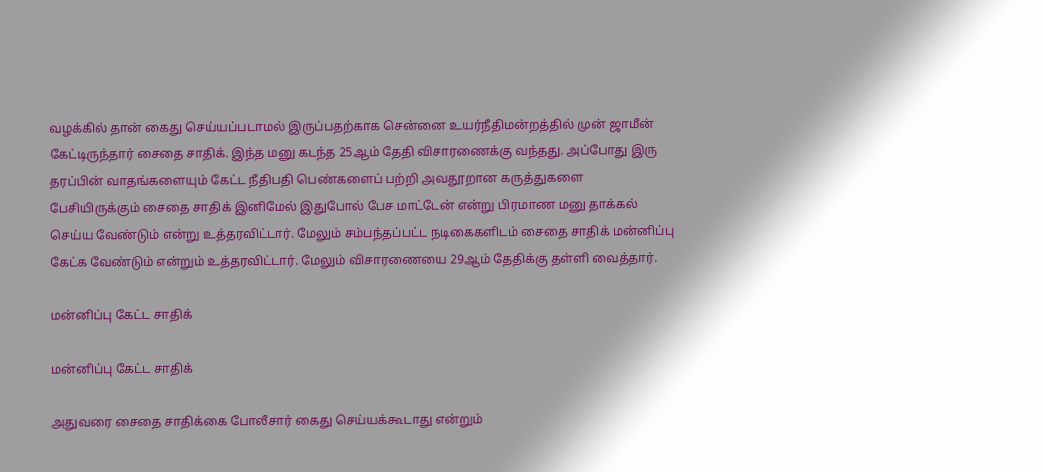வழக்கில் தான் கைது செய்யப்படாமல் இருப்பதற்காக சென்னை உயர்நீதிமன்றத்தில் முன் ஜாமீன் கேட்டிருந்தார் சைதை சாதிக். இந்த மனு கடந்த 25ஆம் தேதி விசாரணைக்கு வந்தது. அப்போது இரு தரப்பின் வாதங்களையும் கேட்ட நீதிபதி பெண்களைப் பற்றி அவதூறான கருத்துகளை பேசியிருக்கும் சைதை சாதிக் இனிமேல் இதுபோல் பேச மாட்டேன் என்று பிரமாண மனு தாக்கல் செய்ய வேண்டும் என்று உத்தரவிட்டார். மேலும் சம்பந்தப்பட்ட நடிகைகளிடம் சைதை சாதிக் மன்னிப்பு கேட்க வேண்டும் என்றும் உத்தரவிட்டார். மேலும் விசாரணையை 29ஆம் தேதிக்கு தள்ளி வைத்தார்.

மன்னிப்பு கேட்ட சாதிக்

மன்னிப்பு கேட்ட சாதிக்

அதுவரை சைதை சாதிக்கை போலீசார் கைது செய்யக்கூடாது என்றும்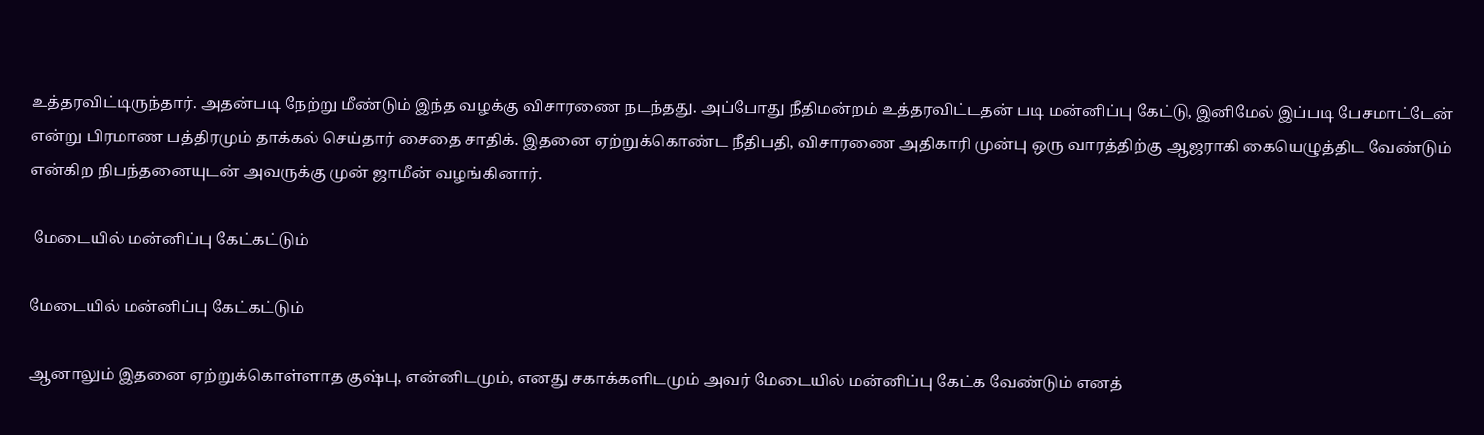உத்தரவிட்டிருந்தார். அதன்படி நேற்று மீண்டும் இந்த வழக்கு விசாரணை நடந்தது. அப்போது நீதிமன்றம் உத்தரவிட்டதன் படி மன்னிப்பு கேட்டு, இனிமேல் இப்படி பேசமாட்டேன் என்று பிரமாண பத்திரமும் தாக்கல் செய்தார் சைதை சாதிக். இதனை ஏற்றுக்கொண்ட நீதிபதி, விசாரணை அதிகாரி முன்பு ஒரு வாரத்திற்கு ஆஜராகி கையெழுத்திட வேண்டும் என்கிற நிபந்தனையுடன் அவருக்கு முன் ஜாமீன் வழங்கினார்.

 மேடையில் மன்னிப்பு கேட்கட்டும்

மேடையில் மன்னிப்பு கேட்கட்டும்

ஆனாலும் இதனை ஏற்றுக்கொள்ளாத குஷ்பு, என்னிடமும், எனது சகாக்களிடமும் அவர் மேடையில் மன்னிப்பு கேட்க வேண்டும் எனத்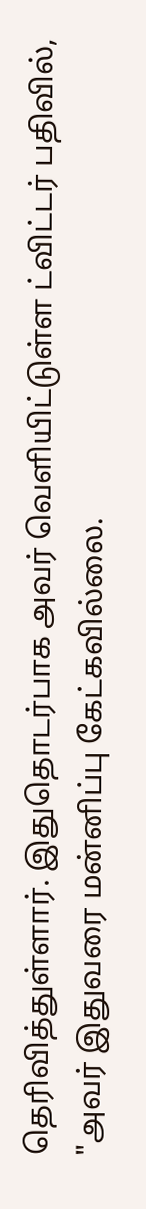தெரிவித்துள்ளார். இதுதொடர்பாக அவர் வெளியிட்டுள்ள ட்விட்டர் பதிவில், "அவர் இதுவரை மன்னிப்பு கேட்கவில்லை.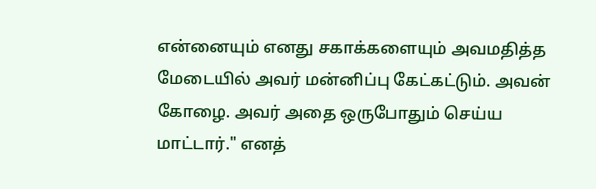என்னையும் எனது சகாக்களையும் அவமதித்த மேடையில் அவர் மன்னிப்பு கேட்கட்டும். அவன் கோழை. அவர் அதை ஒருபோதும் செய்ய மாட்டார்." எனத்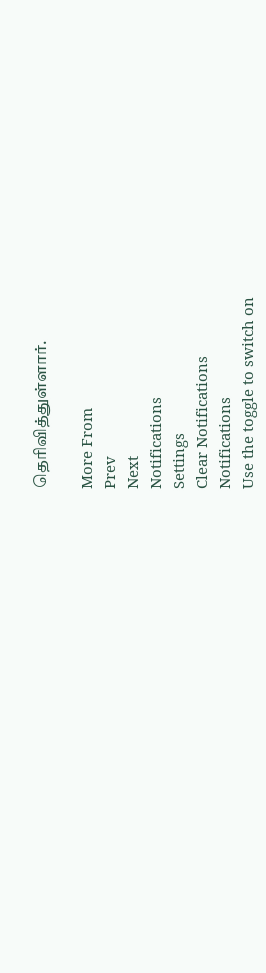தெரிவித்துள்ளார்.

More From
Prev
Next
Notifications
Settings
Clear Notifications
Notifications
Use the toggle to switch on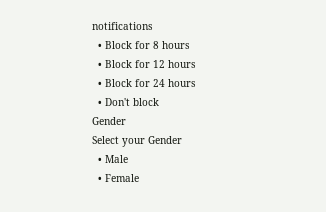notifications
  • Block for 8 hours
  • Block for 12 hours
  • Block for 24 hours
  • Don't block
Gender
Select your Gender
  • Male
  • Female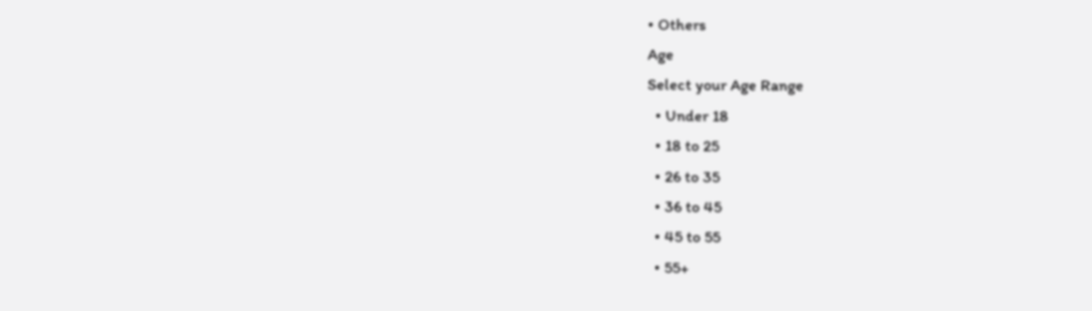• Others
Age
Select your Age Range
  • Under 18
  • 18 to 25
  • 26 to 35
  • 36 to 45
  • 45 to 55
  • 55+